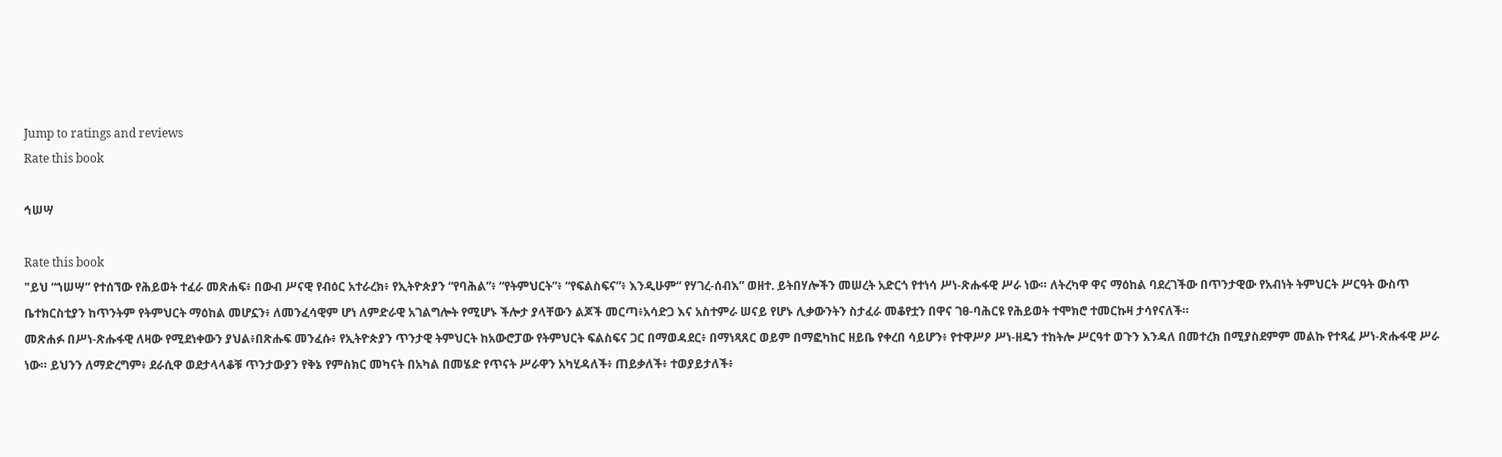Jump to ratings and reviews
Rate this book

ኅሠሣ

Rate this book
"ይህ “ኀሠሣ” የተሰኘው የሕይወት ተፈራ መጽሐፍ፥ በውብ ሥናዊ የብዕር አተራረክ፥ የኢትዮጵያን “የባሕል”፥ “የትምህርት”፥ “የፍልስፍና”፥ እንዲሁም“ የሃገረ-ሰብእ” ወዘተ. ይትበሃሎችን መሠረት አድርጎ የተነሳ ሥነ-ጽሑፋዊ ሥራ ነው። ለትረካዋ ዋና ማዕከል ባደረገችው በጥንታዊው የአብነት ትምህርት ሥርዓት ውስጥ ቤተክርስቲያን ከጥንትም የትምህርት ማዕከል መሆኗን፥ ለመንፈሳዊም ሆነ ለምድራዊ አገልግሎት የሚሆኑ ችሎታ ያላቸውን ልጆች መርጣ፥አሳድጋ እና አስተምራ ሠናይ የሆኑ ሊቃውንትን ስታፈራ መቆየቷን በዋና ገፀ-ባሕርዩ የሕይወት ተሞክሮ ተመርኩዛ ታሳየናለች።
መጽሐፉ በሥነ-ጽሑፋዊ ለዛው የሚደነቀውን ያህል፥በጽሑፍ መንፈሱ፥ የኢትዮጵያን ጥንታዊ ትምህርት ከአውሮፓው የትምህርት ፍልስፍና ጋር በማወዳደር፥ በማነጻጸር ወይም በማፎካከር ዘይቤ የቀረበ ሳይሆን፥ የተዋሥዖ ሥነ-ዘዴን ተከትሎ ሥርዓተ ወጉን እንዳለ በመተረክ በሚያስደምም መልኩ የተጻፈ ሥነ-ጽሑፋዊ ሥራ ነው። ይህንን ለማድረግም፥ ደራሲዋ ወደታላላቆቹ ጥንታውያን የቅኔ የምስክር መካናት በአካል በመሄድ የጥናት ሥራዋን አካሂዳለች፥ ጠይቃለች፥ ተወያይታለች፥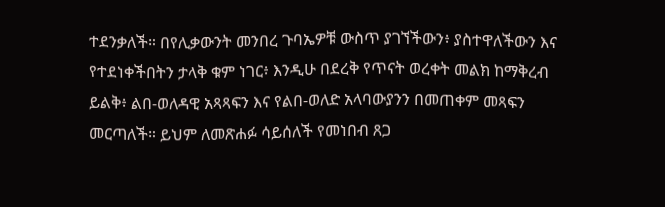ተደንቃለች። በየሊቃውንት መንበረ ጉባኤዎቹ ውስጥ ያገኘችውን፥ ያስተዋለችውን እና የተደነቀችበትን ታላቅ ቁም ነገር፥ እንዲሁ በደረቅ የጥናት ወረቀት መልክ ከማቅረብ ይልቅ፥ ልበ-ወለዳዊ አጻጻፍን እና የልበ-ወለድ አላባውያንን በመጠቀም መጻፍን መርጣለች። ይህም ለመጽሐፉ ሳይሰለች የመነበብ ጸጋ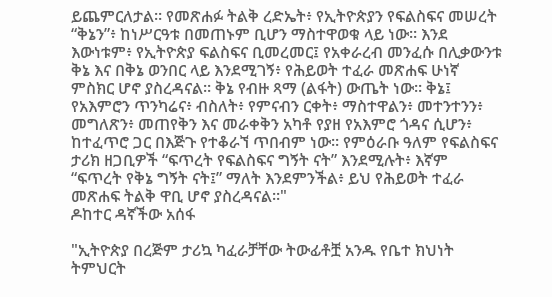ይጨምርለታል። የመጽሐፉ ትልቅ ረድኤት፥ የኢትዮጵያን የፍልስፍና መሠረት “ቅኔን”፥ ከነሥርዓቱ በመጠኑም ቢሆን ማስተዋወቁ ላይ ነው። እንደ እውነቱም፥ የኢትዮጵያ ፍልስፍና ቢመረመር፤ የአቀራረብ መንፈሱ በሊቃውንቱ ቅኔ እና በቅኔ ወንበር ላይ እንደሚገኝ፥ የሕይወት ተፈራ መጽሐፍ ሁነኛ ምስክር ሆኖ ያስረዳናል። ቅኔ የብዙ ጻማ (ልፋት) ውጤት ነው። ቅኔ፤ የአእምሮን ጥንካሬና፥ ብስለት፥ የምናብን ርቀት፥ ማስተዋልን፥ መተንተንን፥ መግለጽን፥ መጠየቅን እና መራቀቅን አካቶ የያዘ የአእምሮ ጎዳና ሲሆን፥ ከተፈጥሮ ጋር በእጅጉ የተቆራኘ ጥበብም ነው። የምዕራቡ ዓለም የፍልስፍና ታሪክ ዘጋቢዎች “ፍጥረት የፍልስፍና ግኝት ናት” እንደሚሉት፥ እኛም “ፍጥረት የቅኔ ግኝት ናት፤” ማለት እንደምንችል፥ ይህ የሕይወት ተፈራ መጽሐፍ ትልቅ ዋቢ ሆኖ ያስረዳናል።"
ዶከተር ዳኛችው አሰፋ

"ኢትዮጵያ በረጅም ታሪኳ ካፈራቻቸው ትውፊቶቿ አንዱ የቤተ ክህነት ትምህርት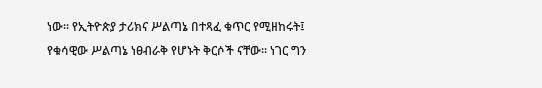ነው። የኢትዮጵያ ታሪክና ሥልጣኔ በተጻፈ ቁጥር የሚዘከሩት፤ የቁሳዊው ሥልጣኔ ነፀብራቅ የሆኑት ቅርሶች ናቸው። ነገር ግን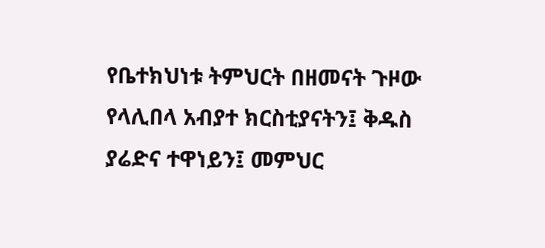የቤተክህነቱ ትምህርት በዘመናት ጉዞው የላሊበላ አብያተ ክርስቲያናትን፤ ቅዱስ ያሬድና ተዋነይን፤ መምህር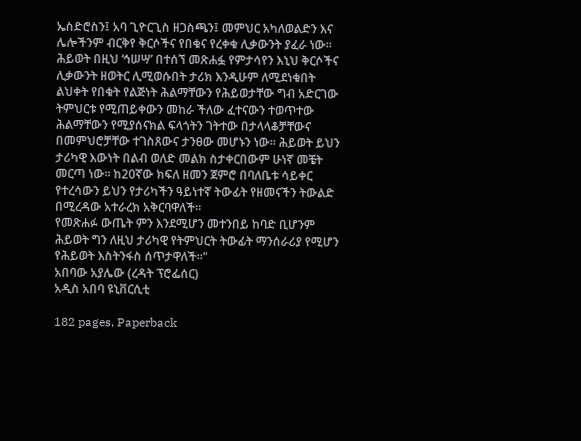ኤስድሮስን፤ አባ ጊዮርጊስ ዘጋስጫን፤ መምህር አካለወልድን እና ሌሎችንም ብርቅየ ቅርሶችና የበቁና የረቀቁ ሊቃውንት ያፈራ ነው።
ሕይወት በዚህ ‘ኅሠሣ’ በተሰኘ መጽሐፏ የምታሳየን እኒህ ቅርሶችና ሊቃውንት ዘወትር ሊሚወሱበት ታሪክ እንዲሁም ለሚደነቁበት ልህቀት የበቁት የልጅነት ሕልማቸውን የሕይወታቸው ግብ አድርገው ትምህርቱ የሚጠይቀውን መከራ ችለው ፈተናውን ተወጥተው ሕልማቸውን የሚያሰናክል ፍላጎትን ገትተው በታላላቆቻቸውና በመምህሮቻቸው ተገስጸውና ታንፀው መሆኑን ነው። ሕይወት ይህን ታሪካዊ እውነት በልብ ወለድ መልክ ስታቀርበውም ሁነኛ መቼት መርጣ ነው። ከ20ኛው ክፍለ ዘመን ጀምሮ በባለቤቱ ሳይቀር የተረሳውን ይህን የታሪካችን ዓይነተኛ ትውፊት የዘመናችን ትውልድ በሚረዳው አተራረክ አቅርባዋለች።
የመጽሐፉ ውጤት ምን እንደሚሆን መተንበይ ከባድ ቢሆንም ሕይወት ግን ለዚህ ታሪካዊ የትምህርት ትውፊት ማንሰራሪያ የሚሆን የሕይወት እስትንፋስ ሰጥታዋለች።"
አበባው አያሌው (ረዳት ፕሮፌሰር)
አዲስ አበባ ዩኒቨርሲቲ

182 pages, Paperback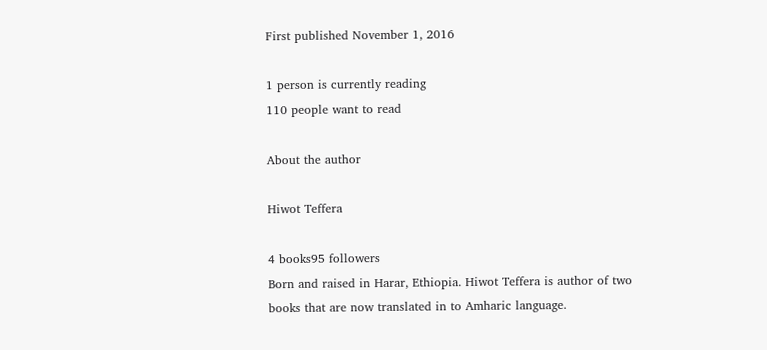First published November 1, 2016

1 person is currently reading
110 people want to read

About the author

Hiwot Teffera

4 books95 followers
Born and raised in Harar, Ethiopia. Hiwot Teffera is author of two books that are now translated in to Amharic language.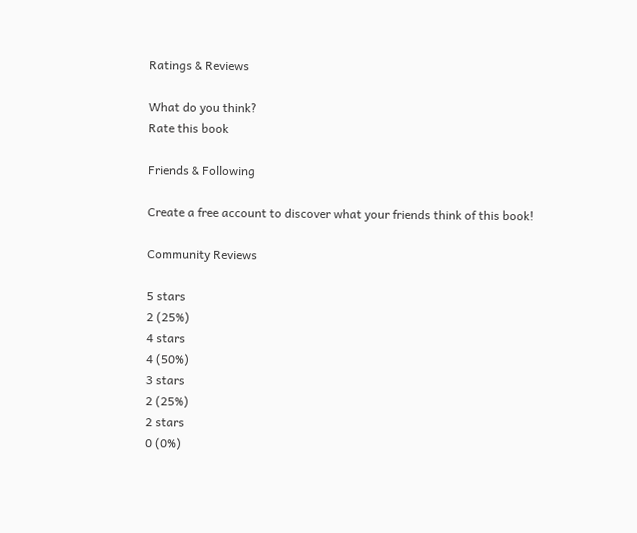Ratings & Reviews

What do you think?
Rate this book

Friends & Following

Create a free account to discover what your friends think of this book!

Community Reviews

5 stars
2 (25%)
4 stars
4 (50%)
3 stars
2 (25%)
2 stars
0 (0%)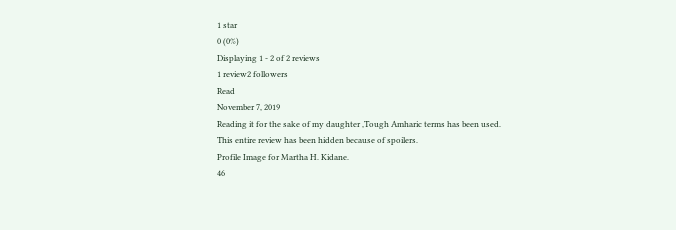1 star
0 (0%)
Displaying 1 - 2 of 2 reviews
1 review2 followers
Read
November 7, 2019
Reading it for the sake of my daughter ,Tough Amharic terms has been used.
This entire review has been hidden because of spoilers.
Profile Image for Martha H. Kidane.
46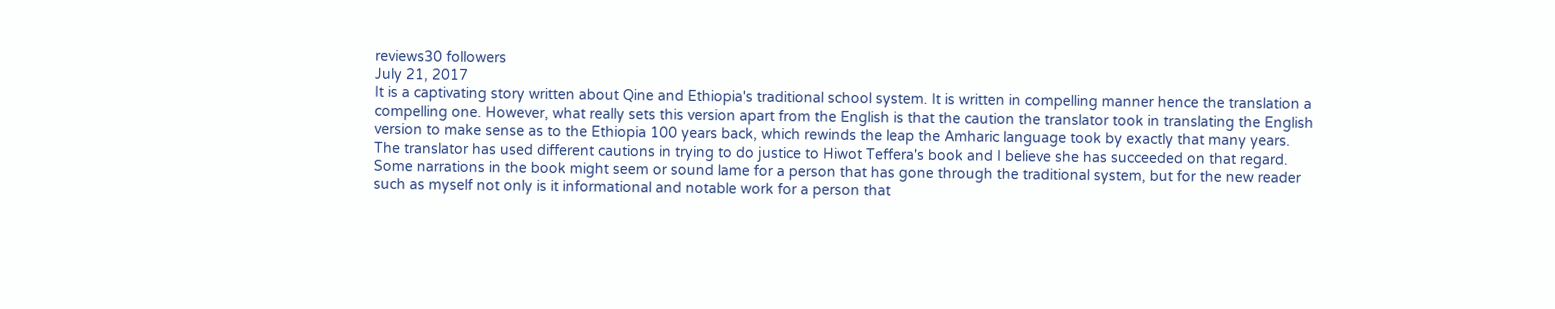reviews30 followers
July 21, 2017
It is a captivating story written about Qine and Ethiopia's traditional school system. It is written in compelling manner hence the translation a compelling one. However, what really sets this version apart from the English is that the caution the translator took in translating the English version to make sense as to the Ethiopia 100 years back, which rewinds the leap the Amharic language took by exactly that many years. The translator has used different cautions in trying to do justice to Hiwot Teffera's book and I believe she has succeeded on that regard. Some narrations in the book might seem or sound lame for a person that has gone through the traditional system, but for the new reader such as myself not only is it informational and notable work for a person that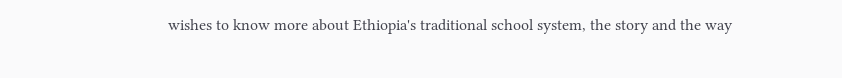wishes to know more about Ethiopia's traditional school system, the story and the way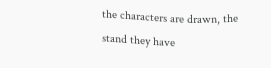the characters are drawn, the stand they have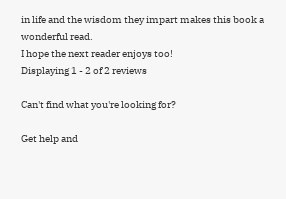in life and the wisdom they impart makes this book a wonderful read.
I hope the next reader enjoys too!
Displaying 1 - 2 of 2 reviews

Can't find what you're looking for?

Get help and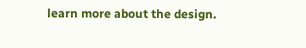learn more about the design.